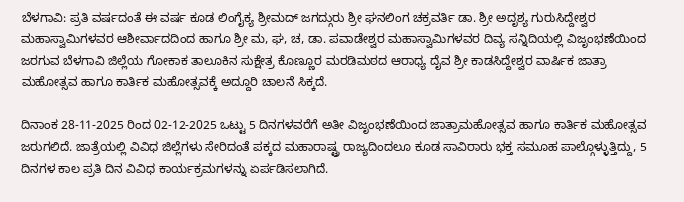ಬೆಳಗಾವಿ: ಪ್ರತಿ ವರ್ಷದಂತೆ ಈ ವರ್ಷ ಕೂಡ ಲಿಂಗೈಕ್ಯ ಶ್ರೀಮದ್ ಜಗದ್ಗುರು ಶ್ರೀ ಘನಲಿಂಗ ಚಕ್ರವರ್ತಿ ಡಾ. ಶ್ರೀ ಅದೃಶ್ಯ ಗುರುಸಿದ್ದೇಶ್ವರ ಮಹಾಸ್ವಾಮಿಗಳವರ ಆಶೀರ್ವಾದದಿಂದ ಹಾಗೂ ಶ್ರೀ ಮ, ಘ, ಚ, ಡಾ. ಪವಾಡೇಶ್ವರ ಮಹಾಸ್ವಾಮಿಗಳವರ ದಿವ್ಯ ಸನ್ನಿದಿಯಲ್ಲಿ ವಿಜೃಂಭಣೆಯಿಂದ ಜರಗುವ ಬೆಳಗಾವಿ ಜಿಲ್ಲೆಯ ಗೋಕಾಕ ತಾಲೂಕಿನ ಸುಕ್ಷೇತ್ರ ಕೊಣ್ಣೂರ ಮರಡಿಮಠದ ಆರಾಧ್ಯ ದೈವ ಶ್ರೀ ಕಾಡಸಿದ್ದೇಶ್ವರ ವಾರ್ಷಿಕ ಜಾತ್ರಾ ಮಹೋತ್ಸವ ಹಾಗೂ ಕಾರ್ತಿಕ ಮಹೋತ್ಸವಕ್ಕೆ ಅದ್ದೂರಿ ಚಾಲನೆ ಸಿಕ್ಕದೆ.

ದಿನಾಂಕ 28-11-2025 ರಿಂದ 02-12-2025 ಒಟ್ಟು 5 ದಿನಗಳವರೆಗೆ ಅತೀ ವಿಜೃಂಭಣೆಯಿಂದ ಜಾತ್ರಾಮಹೋತ್ಸವ ಹಾಗೂ ಕಾರ್ತಿಕ ಮಹೋತ್ಸವ ಜರುಗಲಿದೆ. ಜಾತ್ರೆಯಲ್ಲಿ ವಿವಿಧ ಜಿಲ್ಲೆಗಳು ಸೇರಿದಂತೆ ಪಕ್ಕದ ಮಹಾರಾಷ್ಟ್ರ ರಾಜ್ಯದಿಂದಲೂ ಕೂಡ ಸಾವಿರಾರು ಭಕ್ತ ಸಮೂಹ ಪಾಲ್ಗೊಳ್ಳುತ್ತಿದ್ದು, 5 ದಿನಗಳ ಕಾಲ ಪ್ರತಿ ದಿನ ವಿವಿಧ ಕಾರ್ಯಕ್ರಮಗಳನ್ನು ಏರ್ಪಡಿಸಲಾಗಿದೆ.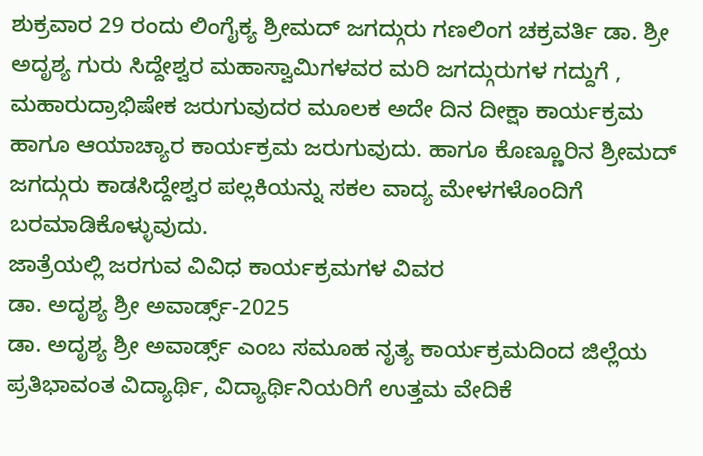ಶುಕ್ರವಾರ 29 ರಂದು ಲಿಂಗೈಕ್ಯ ಶ್ರೀಮದ್ ಜಗದ್ಗುರು ಗಣಲಿಂಗ ಚಕ್ರವರ್ತಿ ಡಾ. ಶ್ರೀ ಅದೃಶ್ಯ ಗುರು ಸಿದ್ದೇಶ್ವರ ಮಹಾಸ್ವಾಮಿಗಳವರ ಮರಿ ಜಗದ್ಗುರುಗಳ ಗದ್ದುಗೆ , ಮಹಾರುದ್ರಾಭಿಷೇಕ ಜರುಗುವುದರ ಮೂಲಕ ಅದೇ ದಿನ ದೀಕ್ಷಾ ಕಾರ್ಯಕ್ರಮ ಹಾಗೂ ಆಯಾಚ್ಯಾರ ಕಾರ್ಯಕ್ರಮ ಜರುಗುವುದು. ಹಾಗೂ ಕೊಣ್ಣೂರಿನ ಶ್ರೀಮದ್ ಜಗದ್ಗುರು ಕಾಡಸಿದ್ದೇಶ್ವರ ಪಲ್ಲಕಿಯನ್ನು ಸಕಲ ವಾದ್ಯ ಮೇಳಗಳೊಂದಿಗೆ ಬರಮಾಡಿಕೊಳ್ಳುವುದು.
ಜಾತ್ರೆಯಲ್ಲಿ ಜರಗುವ ವಿವಿಧ ಕಾರ್ಯಕ್ರಮಗಳ ವಿವರ
ಡಾ. ಅದೃಶ್ಯ ಶ್ರೀ ಅವಾರ್ಡ್ಸ್-2025
ಡಾ. ಅದೃಶ್ಯ ಶ್ರೀ ಅವಾರ್ಡ್ಸ್ ಎಂಬ ಸಮೂಹ ನೃತ್ಯ ಕಾರ್ಯಕ್ರಮದಿಂದ ಜಿಲ್ಲೆಯ ಪ್ರತಿಭಾವಂತ ವಿದ್ಯಾರ್ಥಿ, ವಿದ್ಯಾರ್ಥಿನಿಯರಿಗೆ ಉತ್ತಮ ವೇದಿಕೆ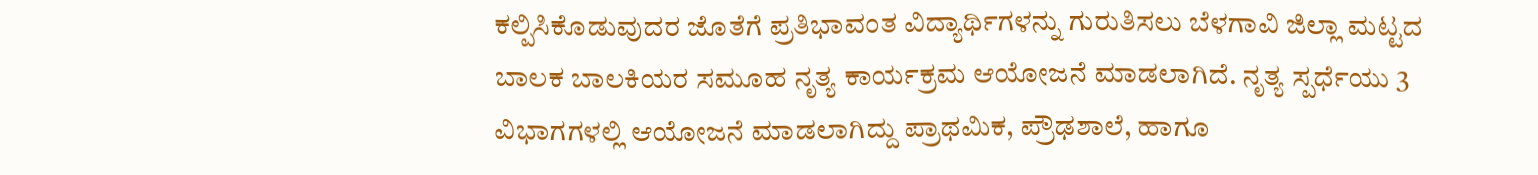ಕಲ್ಪಿಸಿಕೊಡುವುದರ ಜೊತೆಗೆ ಪ್ರತಿಭಾವಂತ ವಿದ್ಯಾರ್ಥಿಗಳನ್ನು ಗುರುತಿಸಲು ಬೆಳಗಾವಿ ಜಿಲ್ಲಾ ಮಟ್ಟದ ಬಾಲಕ ಬಾಲಕಿಯರ ಸಮೂಹ ನೃತ್ಯ ಕಾರ್ಯಕ್ರಮ ಆಯೋಜನೆ ಮಾಡಲಾಗಿದೆ. ನೃತ್ಯ ಸ್ಪರ್ಧೆಯು 3 ವಿಭಾಗಗಳಲ್ಲಿ ಆಯೋಜನೆ ಮಾಡಲಾಗಿದ್ದು ಪ್ರಾಥಮಿಕ, ಪ್ರೌಢಶಾಲೆ, ಹಾಗೂ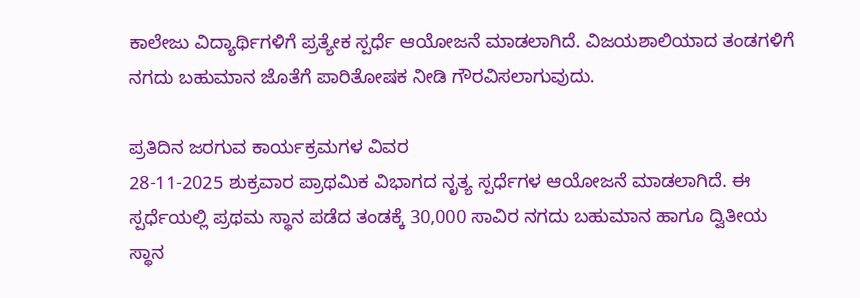ಕಾಲೇಜು ವಿದ್ಯಾರ್ಥಿಗಳಿಗೆ ಪ್ರತ್ಯೇಕ ಸ್ಪರ್ಧೆ ಆಯೋಜನೆ ಮಾಡಲಾಗಿದೆ. ವಿಜಯಶಾಲಿಯಾದ ತಂಡಗಳಿಗೆ ನಗದು ಬಹುಮಾನ ಜೊತೆಗೆ ಪಾರಿತೋಷಕ ನೀಡಿ ಗೌರವಿಸಲಾಗುವುದು.

ಪ್ರತಿದಿನ ಜರಗುವ ಕಾರ್ಯಕ್ರಮಗಳ ವಿವರ
28-11-2025 ಶುಕ್ರವಾರ ಪ್ರಾಥಮಿಕ ವಿಭಾಗದ ನೃತ್ಯ ಸ್ಪರ್ಧೆಗಳ ಆಯೋಜನೆ ಮಾಡಲಾಗಿದೆ. ಈ ಸ್ಪರ್ಧೆಯಲ್ಲಿ ಪ್ರಥಮ ಸ್ಥಾನ ಪಡೆದ ತಂಡಕ್ಕೆ 30,000 ಸಾವಿರ ನಗದು ಬಹುಮಾನ ಹಾಗೂ ದ್ವಿತೀಯ ಸ್ಥಾನ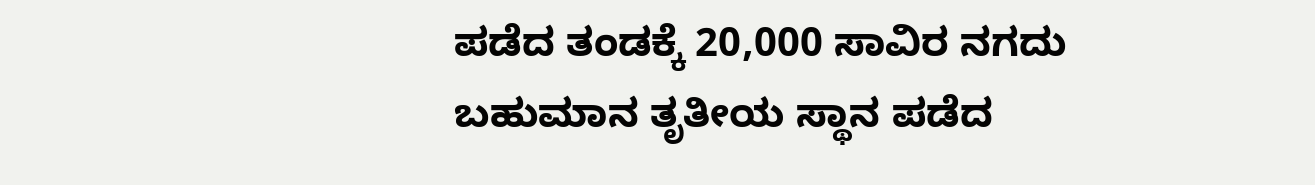ಪಡೆದ ತಂಡಕ್ಕೆ 20,000 ಸಾವಿರ ನಗದು ಬಹುಮಾನ ತೃತೀಯ ಸ್ಥಾನ ಪಡೆದ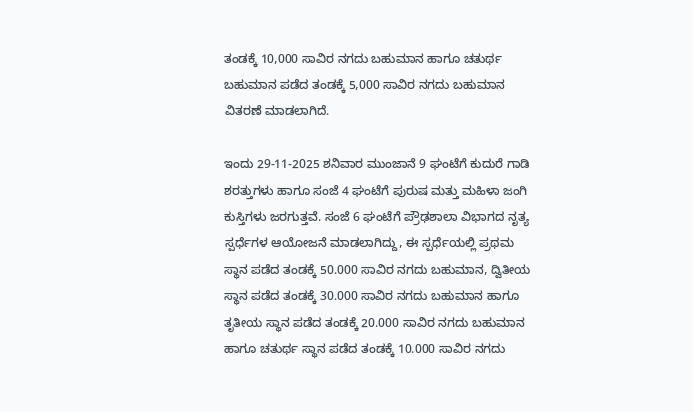ತಂಡಕ್ಕೆ 10,000 ಸಾವಿರ ನಗದು ಬಹುಮಾನ ಹಾಗೂ ಚತುರ್ಥ ಬಹುಮಾನ ಪಡೆದ ತಂಡಕ್ಕೆ 5,000 ಸಾವಿರ ನಗದು ಬಹುಮಾನ ವಿತರಣೆ ಮಾಡಲಾಗಿದೆ.

ಇಂದು 29-11-2025 ಶನಿವಾರ ಮುಂಜಾನೆ 9 ಘಂಟೆಗೆ ಕುದುರೆ ಗಾಡಿ ಶರತ್ತುಗಳು ಹಾಗೂ ಸಂಜೆ 4 ಘಂಟೆಗೆ ಪುರುಷ ಮತ್ತು ಮಹಿಳಾ ಜಂಗಿ ಕುಸ್ತಿಗಳು ಜರಗುತ್ತವೆ. ಸಂಜೆ 6 ಘಂಟೆಗೆ ಪ್ರೌಢಶಾಲಾ ವಿಭಾಗದ ನೃತ್ಯ ಸ್ಪರ್ಧೆಗಳ ಆಯೋಜನೆ ಮಾಡಲಾಗಿದ್ದು, ಈ ಸ್ಪರ್ಧೆಯಲ್ಲಿ ಪ್ರಥಮ ಸ್ಥಾನ ಪಡೆದ ತಂಡಕ್ಕೆ 50.000 ಸಾವಿರ ನಗದು ಬಹುಮಾನ, ದ್ವಿತೀಯ ಸ್ಥಾನ ಪಡೆದ ತಂಡಕ್ಕೆ 30.000 ಸಾವಿರ ನಗದು ಬಹುಮಾನ ಹಾಗೂ ತೃತೀಯ ಸ್ಥಾನ ಪಡೆದ ತಂಡಕ್ಕೆ 20.000 ಸಾವಿರ ನಗದು ಬಹುಮಾನ ಹಾಗೂ ಚತುರ್ಥ ಸ್ಥಾನ ಪಡೆದ ತಂಡಕ್ಕೆ 10.000 ಸಾವಿರ ನಗದು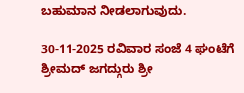ಬಹುಮಾನ ನೀಡಲಾಗುವುದು.

30-11-2025 ರವಿವಾರ ಸಂಜೆ 4 ಘಂಟೆಗೆ ಶ್ರೀಮದ್ ಜಗದ್ಗುರು ಶ್ರೀ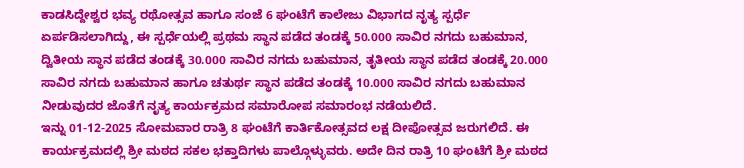ಕಾಡಸಿದ್ದೇಶ್ವರ ಭವ್ಯ ರಥೋತ್ಸವ ಹಾಗೂ ಸಂಜೆ 6 ಘಂಟೆಗೆ ಕಾಲೇಜು ವಿಭಾಗದ ನೃತ್ಯ ಸ್ಪರ್ಧೆ ಏರ್ಪಡಿಸಲಾಗಿದ್ದು, ಈ ಸ್ಪರ್ಧೆಯಲ್ಲಿ ಪ್ರಥಮ ಸ್ಥಾನ ಪಡೆದ ತಂಡಕ್ಕೆ 50.000 ಸಾವಿರ ನಗದು ಬಹುಮಾನ, ದ್ವಿತೀಯ ಸ್ಥಾನ ಪಡೆದ ತಂಡಕ್ಕೆ 30.000 ಸಾವಿರ ನಗದು ಬಹುಮಾನ, ತೃತೀಯ ಸ್ಥಾನ ಪಡೆದ ತಂಡಕ್ಕೆ 20.000 ಸಾವಿರ ನಗದು ಬಹುಮಾನ ಹಾಗೂ ಚತುರ್ಥ ಸ್ಥಾನ ಪಡೆದ ತಂಡಕ್ಕೆ 10.000 ಸಾವಿರ ನಗದು ಬಹುಮಾನ ನೀಡುವುದರ ಜೊತೆಗೆ ನೃತ್ಯ ಕಾರ್ಯಕ್ರಮದ ಸಮಾರೋಪ ಸಮಾರಂಭ ನಡೆಯಲಿದೆ.
ಇನ್ನು 01-12-2025 ಸೋಮವಾರ ರಾತ್ರಿ 8 ಘಂಟೆಗೆ ಕಾರ್ತಿಕೋತ್ಸವದ ಲಕ್ಷ ದೀಪೋತ್ಸವ ಜರುಗಲಿದೆ. ಈ ಕಾರ್ಯಕ್ರಮದಲ್ಲಿ ಶ್ರೀ ಮಠದ ಸಕಲ ಭಕ್ತಾದಿಗಳು ಪಾಲ್ಗೊಳ್ಳುವರು. ಅದೇ ದಿನ ರಾತ್ರಿ 10 ಘಂಟೆಗೆ ಶ್ರೀ ಮಠದ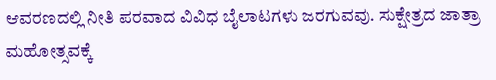ಆವರಣದಲ್ಲಿ ನೀತಿ ಪರವಾದ ವಿವಿಧ ಬೈಲಾಟಗಳು ಜರಗುವವು. ಸುಕ್ಷೇತ್ರದ ಜಾತ್ರಾ ಮಹೋತ್ಸವಕ್ಕೆ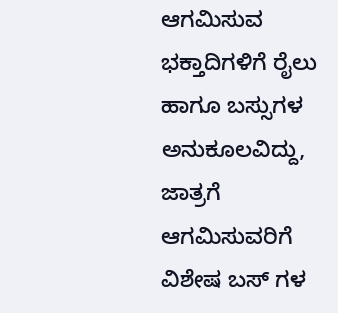ಆಗಮಿಸುವ ಭಕ್ತಾದಿಗಳಿಗೆ ರೈಲು ಹಾಗೂ ಬಸ್ಸುಗಳ ಅನುಕೂಲವಿದ್ದು, ಜಾತ್ರಗೆ ಆಗಮಿಸುವರಿಗೆ ವಿಶೇಷ ಬಸ್ ಗಳ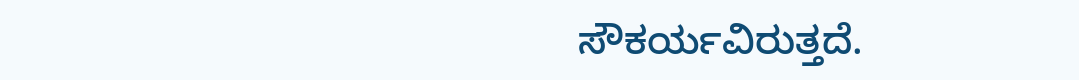ಸೌಕರ್ಯವಿರುತ್ತದೆ.